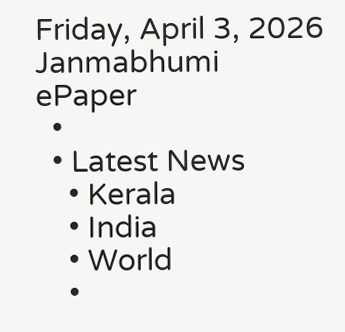Friday, April 3, 2026
Janmabhumi
ePaper
  •
  • Latest News
    • Kerala
    • India
    • World
    •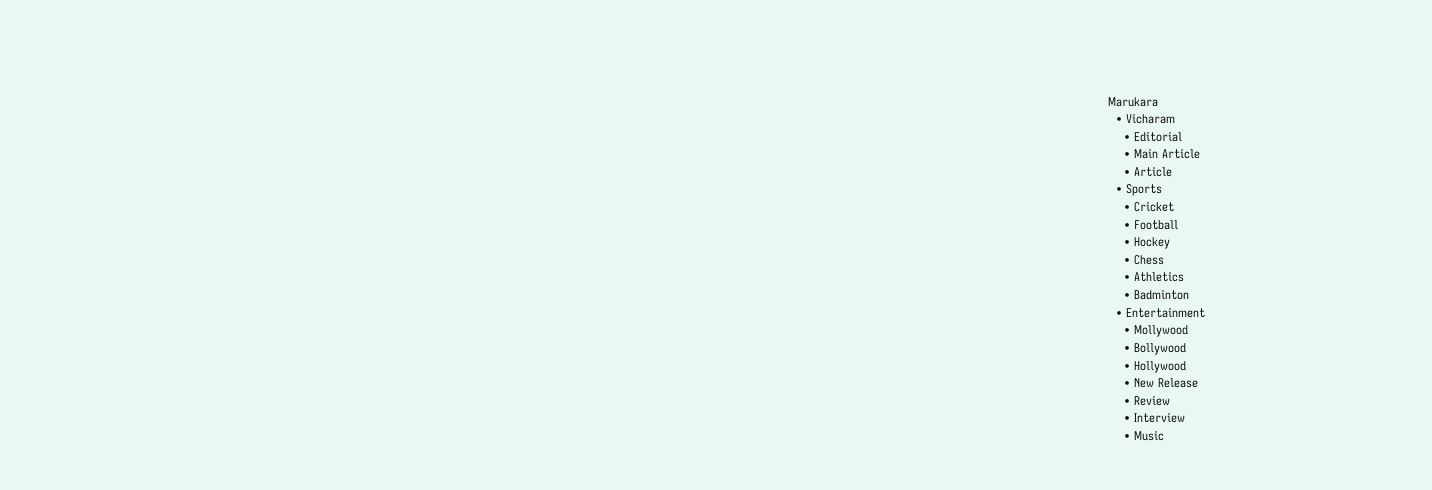Marukara
  • Vicharam
    • Editorial
    • Main Article
    • Article
  • Sports
    • Cricket
    • Football
    • Hockey
    • Chess
    • Athletics
    • Badminton
  • Entertainment
    • Mollywood
    • Bollywood
    • Hollywood
    • New Release
    • Review
    • Interview
    • Music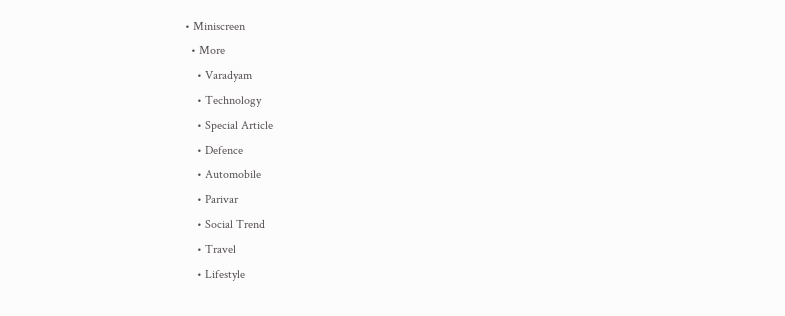• Miniscreen
  • More
    • Varadyam
    • Technology
    • Special Article
    • Defence
    • Automobile
    • Parivar
    • Social Trend
    • Travel
    • Lifestyle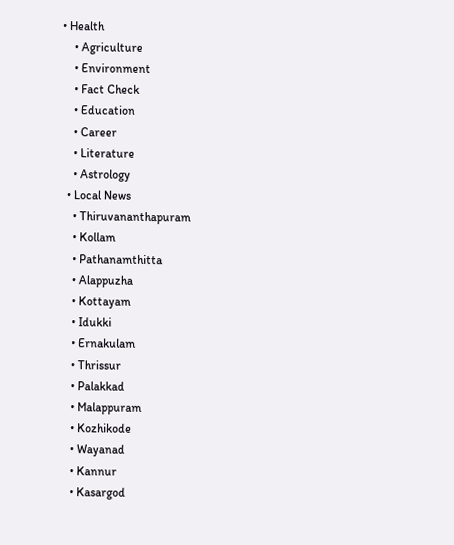• Health
    • Agriculture
    • Environment
    • Fact Check
    • Education
    • Career
    • Literature
    • Astrology
  • Local News
    • Thiruvananthapuram
    • Kollam
    • Pathanamthitta
    • Alappuzha
    • Kottayam
    • Idukki
    • Ernakulam
    • Thrissur
    • Palakkad
    • Malappuram
    • Kozhikode
    • Wayanad
    • Kannur
    • Kasargod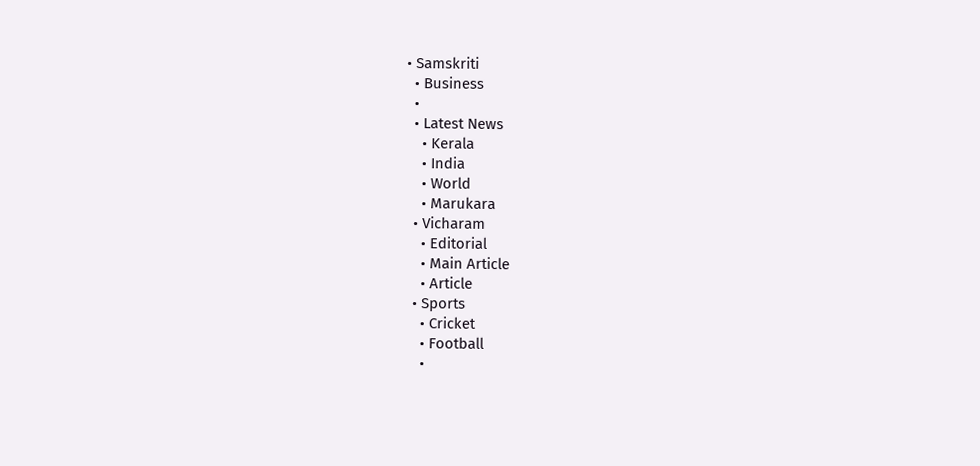• Samskriti
  • Business
  •
  • Latest News
    • Kerala
    • India
    • World
    • Marukara
  • Vicharam
    • Editorial
    • Main Article
    • Article
  • Sports
    • Cricket
    • Football
    •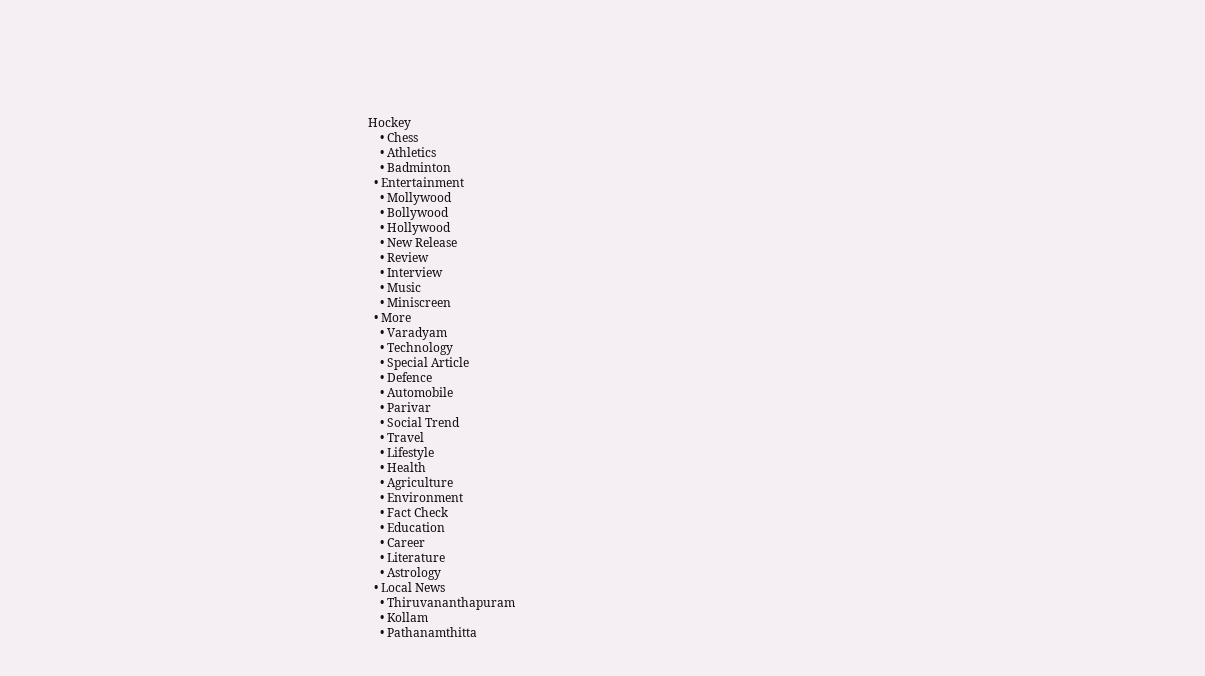Hockey
    • Chess
    • Athletics
    • Badminton
  • Entertainment
    • Mollywood
    • Bollywood
    • Hollywood
    • New Release
    • Review
    • Interview
    • Music
    • Miniscreen
  • More
    • Varadyam
    • Technology
    • Special Article
    • Defence
    • Automobile
    • Parivar
    • Social Trend
    • Travel
    • Lifestyle
    • Health
    • Agriculture
    • Environment
    • Fact Check
    • Education
    • Career
    • Literature
    • Astrology
  • Local News
    • Thiruvananthapuram
    • Kollam
    • Pathanamthitta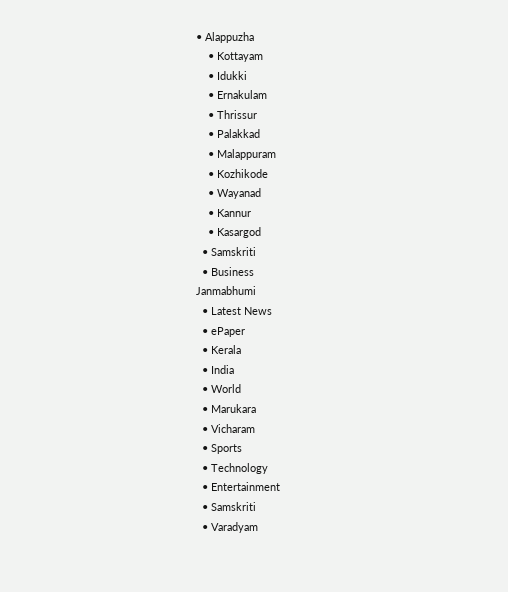• Alappuzha
    • Kottayam
    • Idukki
    • Ernakulam
    • Thrissur
    • Palakkad
    • Malappuram
    • Kozhikode
    • Wayanad
    • Kannur
    • Kasargod
  • Samskriti
  • Business
Janmabhumi
  • Latest News
  • ePaper
  • Kerala
  • India
  • World
  • Marukara
  • Vicharam
  • Sports
  • Technology
  • Entertainment
  • Samskriti
  • Varadyam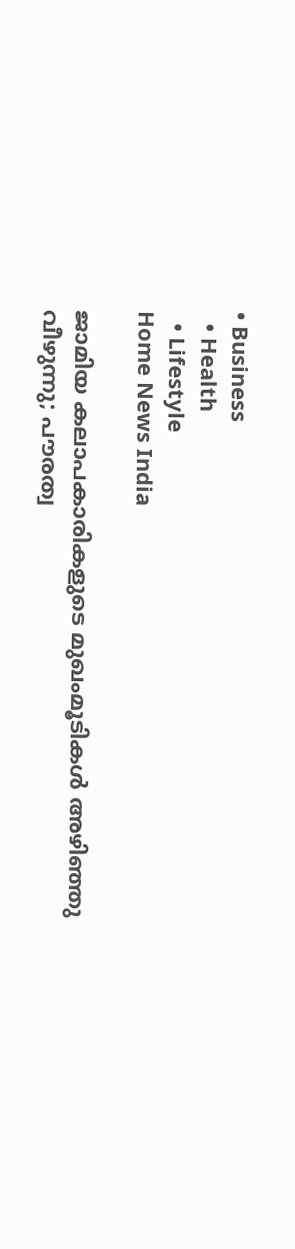• Business
  • Health
  • Lifestyle
Home News India

ജാമിയ കലാപകാരികളുടെ മുഖംമൂടികള്‍ അഴിഞ്ഞു വീഴുന്നു; പൗരത്വ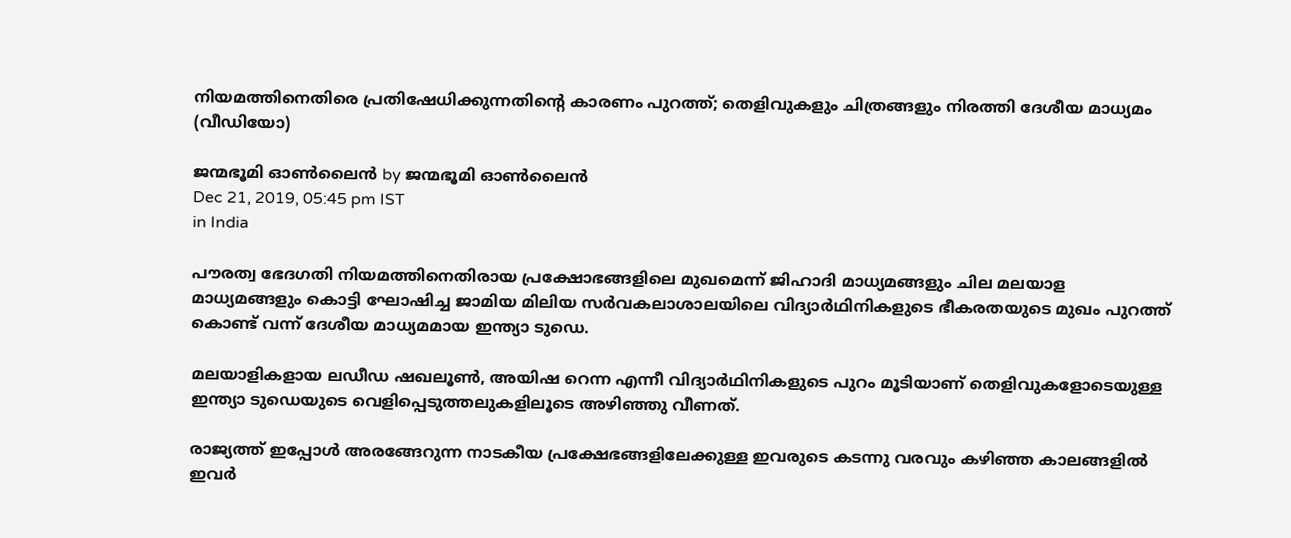നിയമത്തിനെതിരെ പ്രതിഷേധിക്കുന്നതിന്റെ കാരണം പുറത്ത്; തെളിവുകളും ചിത്രങ്ങളും നിരത്തി ദേശീയ മാധ്യമം (വീഡിയോ)

ജന്മഭൂമി ഓണ്‍ലൈന്‍ by ജന്മഭൂമി ഓണ്‍ലൈന്‍
Dec 21, 2019, 05:45 pm IST
in India

പൗരത്വ ഭേദഗതി നിയമത്തിനെതിരായ പ്രക്ഷോഭങ്ങളിലെ മുഖമെന്ന് ജിഹാദി മാധ്യമങ്ങളും ചില മലയാള മാധ്യമങ്ങളും കൊട്ടി ഘോഷിച്ച ജാമിയ മിലിയ സര്‍വകലാശാലയിലെ വിദ്യാര്‍ഥിനികളുടെ ഭീകരതയുടെ മുഖം പുറത്ത് കൊണ്ട് വന്ന് ദേശീയ മാധ്യമമായ ഇന്ത്യാ ടുഡെ.

മലയാളികളായ ലഡീഡ ഷഖലൂണ്‍, അയിഷ റെന്ന എന്നീ വിദ്യാര്‍ഥിനികളുടെ പുറം മൂടിയാണ് തെളിവുകളോടെയുള്ള ഇന്ത്യാ ടുഡെയുടെ വെളിപ്പെടുത്തലുകളിലൂടെ അഴിഞ്ഞു വീണത്.

രാജ്യത്ത് ഇപ്പോള്‍ അരങ്ങേറുന്ന നാടകീയ പ്രക്ഷേഭങ്ങളിലേക്കുള്ള ഇവരുടെ കടന്നു വരവും കഴിഞ്ഞ കാലങ്ങളില്‍ ഇവര്‍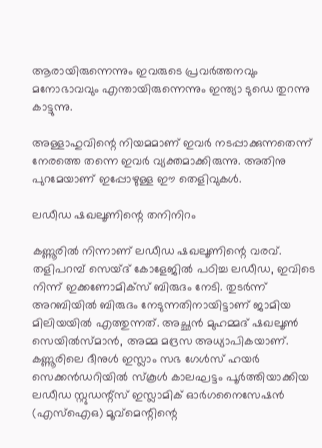ആരായിരുന്നെന്നും ഇവരുടെ പ്രവര്‍ത്തനവും മനോഭാവവും എന്തായിരുന്നെന്നും ഇന്ത്യാ ടുഡെ തുറന്നു കാട്ടുന്നു.

അള്ളാഹുവിന്റെ നിയമമാണ് ഇവര്‍ നടപ്പാക്കുന്നതെന്ന് നേരത്തെ തന്നെ ഇവര്‍ വ്യക്തമാക്കിരുന്നു. അതിനു പുറമേയാണ് ഇപ്പോഴുള്ള ഈ തെളിവുകള്‍.

ലഡീഡ ഷഖലൂണിന്റെ തനിനിറം

കണ്ണൂരില്‍ നിന്നാണ് ലഡീഡ ഷഖലൂണിന്റെ വരവ്. തളിപറമ്പ് സെയ്ദ് കോളേജില്‍ പഠിച്ച ലഡീഡ, ഇവിടെ നിന്ന് ഇക്കണോമിക്‌സ് ബിരുദം നേടി. തുടര്‍ന്ന് അറബിയില്‍ ബിരുദം നേടുന്നതിനായിട്ടാണ് ജാമിയ മിലിയയില്‍ എത്തുന്നത്. അച്ഛന്‍ മുഹമ്മദ് ഷഖലൂണ്‍ സെയില്‍സ്മാന്‍, അമ്മ മദ്രസ അധ്യാപികയാണ്. കണ്ണൂരിലെ ദീനുള്‍ ഇസ്ലാം സഭ ഗേള്‍സ് ഹയര്‍ സെക്കന്‍ഡറിയില്‍ സ്‌കൂള്‍ കാലഘട്ടം പൂര്‍ത്തിയാക്കിയ ലഡീഡ സ്റ്റുഡന്റ്‌സ് ഇസ്ലാമിക് ഓര്‍ഗനൈസേഷന്‍ (എസ്‌ഐഒ) മൂവ്‌മെന്റിന്റെ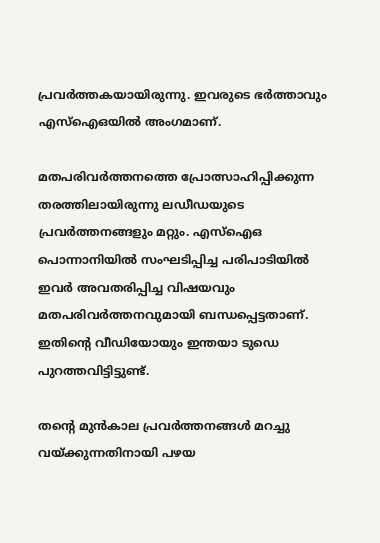പ്രവര്‍ത്തകയായിരുന്നു. ഇവരുടെ ഭര്‍ത്താവും എസ്‌ഐഒയില്‍ അംഗമാണ്.

മതപരിവര്‍ത്തനത്തെ പ്രോത്സാഹിപ്പിക്കുന്ന തരത്തിലായിരുന്നു ലഡീഡയുടെ പ്രവര്‍ത്തനങ്ങളും മറ്റും. എസ്‌ഐഒ പൊന്നാനിയില്‍ സംഘടിപ്പിച്ച പരിപാടിയില്‍ ഇവര്‍ അവതരിപ്പിച്ച വിഷയവും മതപരിവര്‍ത്തനവുമായി ബന്ധപ്പെട്ടതാണ്. ഇതിന്റെ വീഡിയോയും ഇന്തയാ ടുഡെ പുറത്തവിട്ടിട്ടുണ്ട്.

തന്റെ മുന്‍കാല പ്രവര്‍ത്തനങ്ങള്‍ മറച്ചു വയ്‌ക്കുന്നതിനായി പഴയ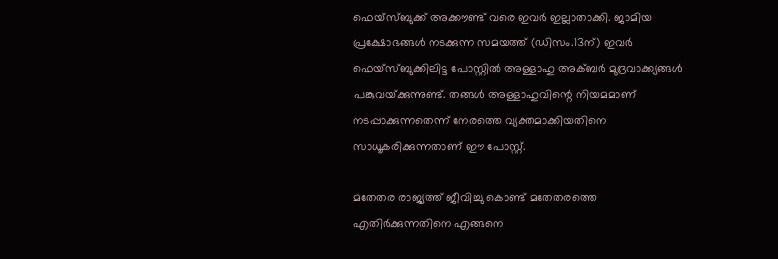ഫെയ്‌സ്ബുക്ക് അക്കൗണ്ട് വരെ ഇവര്‍ ഇല്ലാതാക്കി. ജാമിയ പ്രക്ഷോഭങ്ങള്‍ നടക്കുന്ന സമയത്ത് (ഡിസം.13ന്) ഇവര്‍ ഫെയ്‌സ്ബുക്കിലിട്ട പോസ്റ്റില്‍ അള്ളാഹു അക്ബര്‍ മുദ്രവാക്ക്യങ്ങള്‍ പങ്കുവയ്‌ക്കുന്നുണ്ട്. തങ്ങള്‍ അള്ളാഹുവിന്റെ നിയമമാണ് നടപ്പാക്കുന്നതെന്ന് നേരത്തെ വ്യക്തമാക്കിയതിനെ സാധൂകരിക്കുന്നതാണ് ഈ പോസ്റ്റ്.

മതേതര രാജ്യത്ത് ജീവിച്ചു കൊണ്ട് മതേതരത്തെ എതിര്‍ക്കുന്നതിനെ എങ്ങനെ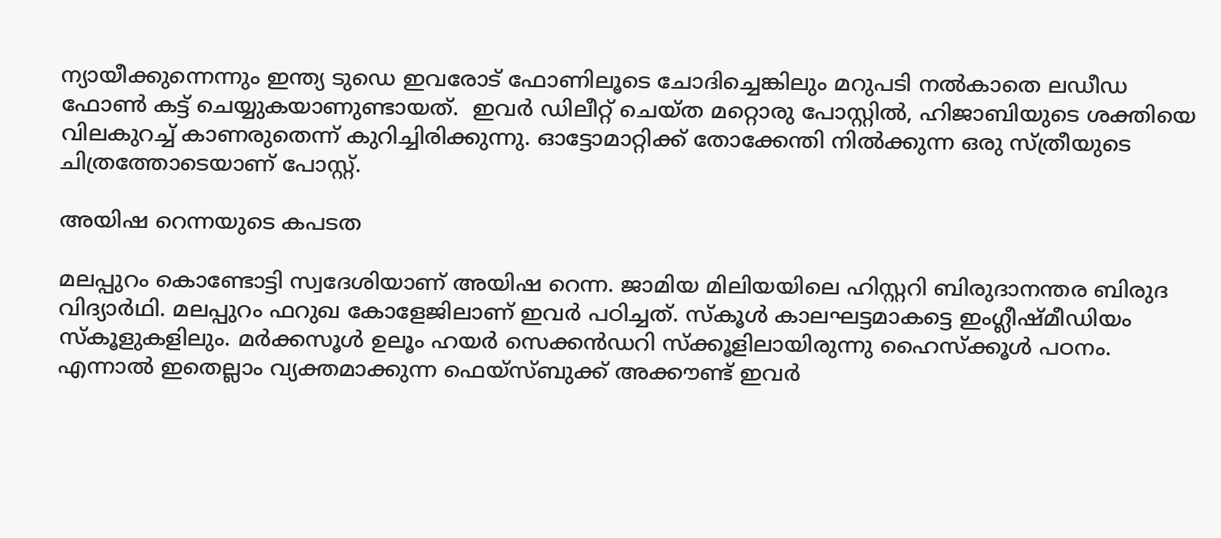ന്യായീക്കുന്നെന്നും ഇന്ത്യ ടുഡെ ഇവരോട് ഫോണിലൂടെ ചോദിച്ചെങ്കിലും മറുപടി നല്‍കാതെ ലഡീഡ ഫോണ്‍ കട്ട് ചെയ്യുകയാണുണ്ടായത്.  ഇവര്‍ ഡിലീറ്റ് ചെയ്ത മറ്റൊരു പോസ്റ്റില്‍, ഹിജാബിയുടെ ശക്തിയെ വിലകുറച്ച് കാണരുതെന്ന് കുറിച്ചിരിക്കുന്നു. ഓട്ടോമാറ്റിക്ക് തോക്കേന്തി നില്‍ക്കുന്ന ഒരു സ്ത്രീയുടെ ചിത്രത്തോടെയാണ് പോസ്റ്റ്.

അയിഷ റെന്നയുടെ കപടത

മലപ്പുറം കൊണ്ടോട്ടി സ്വദേശിയാണ് അയിഷ റെന്ന. ജാമിയ മിലിയയിലെ ഹിസ്റ്ററി ബിരുദാനന്തര ബിരുദ വിദ്യാര്‍ഥി. മലപ്പുറം ഫറുഖ കോളേജിലാണ് ഇവര്‍ പഠിച്ചത്. സ്‌കൂള്‍ കാലഘട്ടമാകട്ടെ ഇംഗ്ലീഷ്മീഡിയം സ്‌കൂളുകളിലും. മര്‍ക്കസൂള്‍ ഉലൂം ഹയര്‍ സെക്കന്‍ഡറി സ്‌ക്കൂളിലായിരുന്നു ഹൈസ്‌ക്കൂള്‍ പഠനം. എന്നാല്‍ ഇതെല്ലാം വ്യക്തമാക്കുന്ന ഫെയ്‌സ്ബുക്ക് അക്കൗണ്ട് ഇവര്‍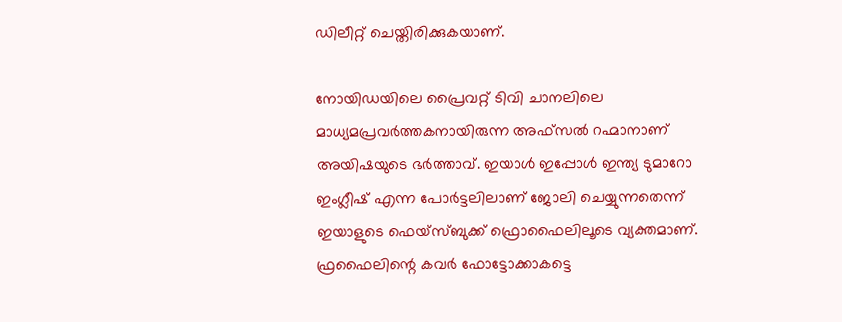ഡിലീറ്റ് ചെയ്തിരിക്കുകയാണ്.

നോയിഡയിലെ പ്രൈവറ്റ് ടിവി ചാനലിലെ മാധ്യമപ്രവര്‍ത്തകനായിരുന്ന അഫ്‌സല്‍ റഹ്മാനാണ് അയിഷയുടെ ഭര്‍ത്താവ്. ഇയാള്‍ ഇപ്പോള്‍ ഇന്ത്യ ടുമാറോ ഇംഗ്ലീഷ് എന്ന പോര്‍ട്ടലിലാണ് ജോലി ചെയ്യുന്നതെന്ന് ഇയാളുടെ ഫെയ്‌സ്ബുക്ക് ഫ്രൊഫൈലിലൂടെ വ്യക്തമാണ്. ഫ്രഫൈലിന്റെ കവര്‍ ഫോട്ടോക്കാകട്ടെ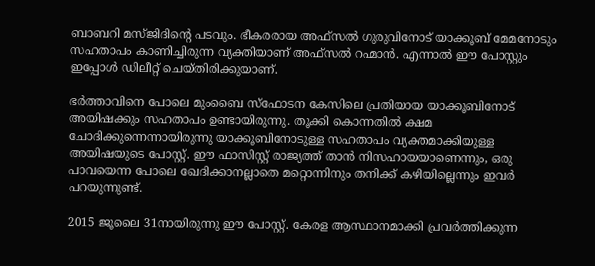ബാബറി മസ്ജിദിന്റെ പടവും. ഭീകരരായ അഫ്‌സല്‍ ഗുരുവിനോട് യാക്കൂബ് മേമനോടും സഹതാപം കാണിച്ചിരുന്ന വ്യക്തിയാണ് അഫ്‌സല്‍ റഹ്മാന്‍. എന്നാല്‍ ഈ പോസ്റ്റും ഇപ്പോള്‍ ഡിലീറ്റ് ചെയ്തിരിക്കുയാണ്.

ഭര്‍ത്താവിനെ പോലെ മുംബൈ സ്‌ഫോടന കേസിലെ പ്രതിയായ യാക്കൂബിനോട് അയിഷക്കും സഹതാപം ഉണ്ടായിരുന്നു. തൂക്കി കൊന്നതില്‍ ക്ഷമ ചോദിക്കുന്നെന്നായിരുന്നു യാക്കൂബിനോടുള്ള സഹതാപം വ്യക്തമാക്കിയുള്ള അയിഷയുടെ പോസ്റ്റ്. ഈ ഫാസിസ്റ്റ് രാജ്യത്ത് താന്‍ നിസഹായയാണെന്നും, ഒരു പാവയെന്ന പോലെ ഖേദിക്കാനല്ലാതെ മറ്റൊന്നിനും തനിക്ക് കഴിയില്ലെന്നും ഇവര്‍ പറയുന്നുണ്ട്.

2015 ജൂലൈ 31നായിരുന്നു ഈ പോസ്റ്റ്. കേരള ആസ്ഥാനമാക്കി പ്രവര്‍ത്തിക്കുന്ന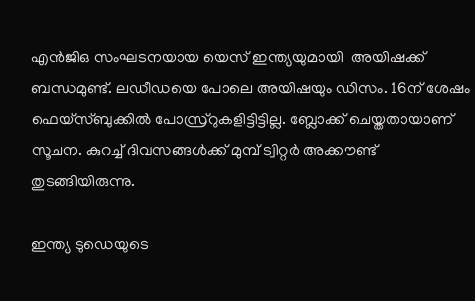എന്‍ജിഒ സംഘടനയായ യെസ് ഇന്ത്യയുമായി  അയിഷക്ക് ബന്ധമുണ്ട്. ലഡീഡയെ പോലെ അയിഷയും ഡിസം. 16ന് ശേഷം ഫെയ്‌സ്ബുക്കില്‍ പോസ്ര്‌റുകളിട്ടിട്ടില്ല. ബ്ലോക്ക് ചെയ്തതായാണ് സൂചന. കുറച്ച് ദിവസങ്ങള്‍ക്ക് മുമ്പ് ട്വിറ്റര്‍ അക്കൗണ്ട് തുടങ്ങിയിരുന്നു.

ഇന്ത്യ ടുഡെയുടെ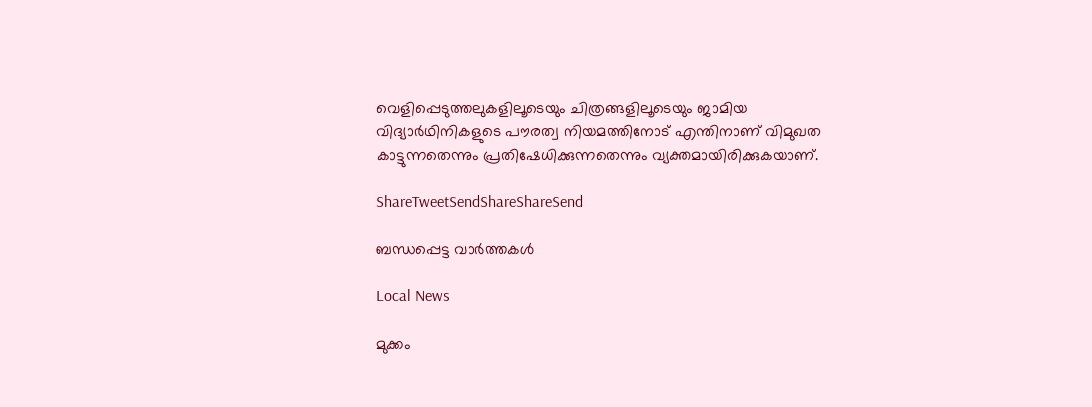വെളിപ്പെടുത്തലുകളിലൂടെയും ചിത്രങ്ങളിലൂടെയും ജാമിയ വിദ്യാര്‍ഥിനികളുടെ പൗരത്വ നിയമത്തിനോട് എന്തിനാണ് വിമുഖത കാട്ടുന്നതെന്നും പ്രതിഷേധിക്കുന്നതെന്നും വ്യക്തമായിരിക്കുകയാണ്.

ShareTweetSendShareShareSend

ബന്ധപ്പെട്ട വാര്‍ത്തകള്‍

Local News

മുക്കം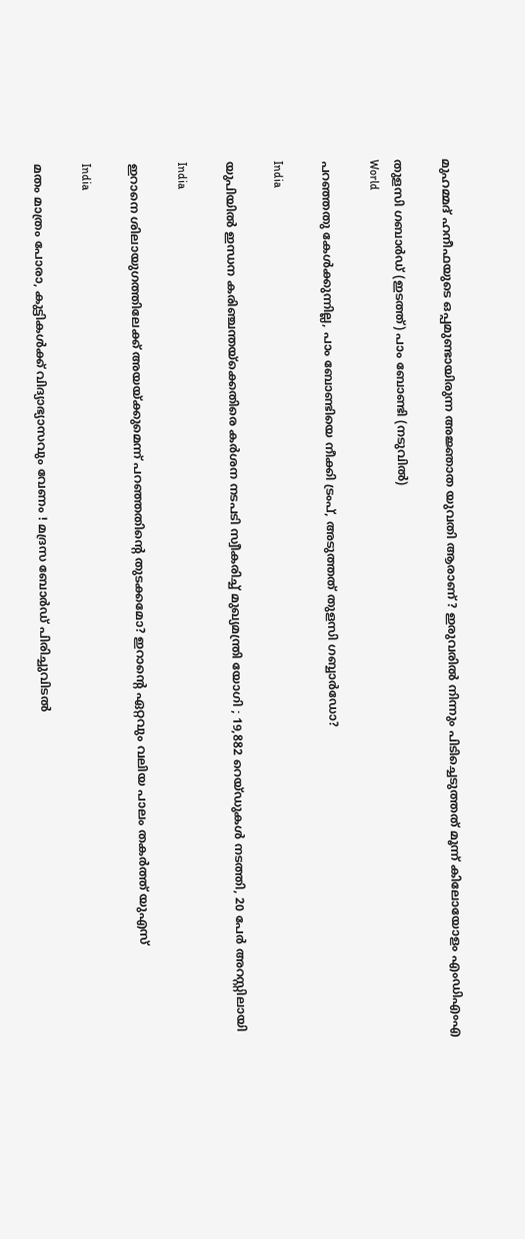മുഹമ്മദ് ഹനീഫയുടെ ഒപ്പമുണ്ടായിരുന്ന അജ്ഞാത യുവതി ആരാണ് ? ഇരുവരിൽ നിന്നും പിടിച്ചെടുത്തത് മൂന്ന് കിലോയോളം എംഡിഎംഎ

തുളസി ഗബാര്‍ഡ് (ഇടത്ത്) പാം ബോണ്ടി (നടുവില്‍)
World

പറഞ്ഞതു കേള്‍ക്കുന്നില്ല, പാം ബോണ്ടിയെ നീക്കി ട്രംപ്, അടുത്തത് തുളസി ഗബ്ബാര്‍ഡോ?

India

യുപിയിൽ ഇന്ധന കരിഞ്ചന്തയ്‌ക്കെതിരെ കർശന നടപടി സ്വീകരിച്ച് മുഖ്യമന്ത്രി യോഗി ; 19,882 റെയ്ഡുകൾ നടത്തി, 20 പേർ അറസ്റ്റിലായി

India

ഇറാനെ ശിലായുഗത്തിലേക്ക് അയയ്‌ക്കുമെന്ന് പറഞ്ഞതിന്റെ തുടക്കമോ? ഇറാന്റെ ഏറ്റവും വലിയ പാലം തകര്‍ത്ത് യുഎസ്

India

മതം മാത്രം പോരാ, കുട്ടികൾക്ക് വിദ്യാഭ്യാസവും വേണം ! മദ്രസ ബോർഡ് പിരിച്ചുവിടൽ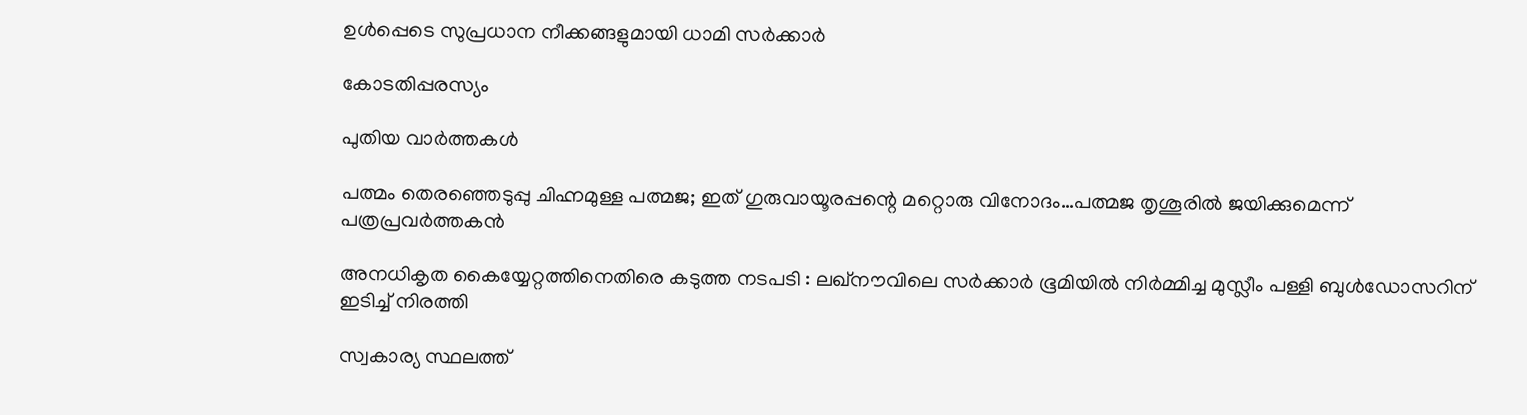ഉൾപ്പെടെ സുപ്രധാന നീക്കങ്ങളുമായി ധാമി സർക്കാർ

കോടതിപ്പരസ്യം

പുതിയ വാര്‍ത്തകള്‍

പത്മം തെരഞ്ഞെടുപ്പു ചിഹ്നമുള്ള പത്മജ; ഇത് ഗുരുവായൂരപ്പന്റെ മറ്റൊരു വിനോദം…പത്മജ തൃശൂരില്‍ ജയിക്കുമെന്ന് പത്രപ്രവര്‍ത്തകന്‍

അനധികൃത കൈയ്യേറ്റത്തിനെതിരെ കടുത്ത നടപടി : ലഖ്‌നൗവിലെ സർക്കാർ ഭൂമിയിൽ നിർമ്മിച്ച മുസ്ലീം പള്ളി ബുൾഡോസറിന് ഇടിച്ച് നിരത്തി

സ്വകാര്യ സ്ഥലത്ത്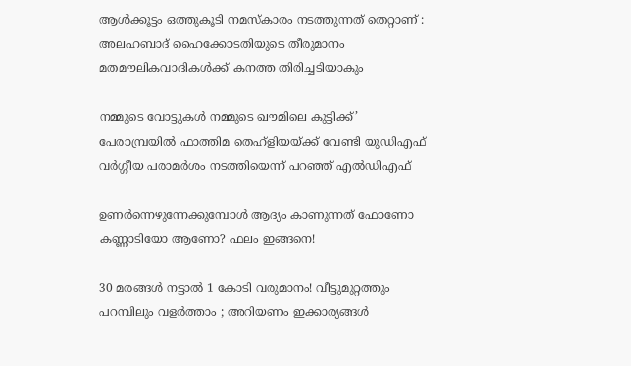ആൾക്കൂട്ടം ഒത്തുകൂടി നമസ്‌കാരം നടത്തുന്നത് തെറ്റാണ് : അലഹബാദ് ഹൈക്കോടതിയുടെ തീരുമാനം മതമൗലികവാദികൾക്ക് കനത്ത തിരിച്ചടിയാകും

നമ്മുടെ വോട്ടുകള്‍ നമ്മുടെ ഖൗമിലെ കുട്ടിക്ക്’ പേരാമ്പ്രയില്‍ ഫാത്തിമ തെഹ്ളിയയ്‌ക്ക് വേണ്ടി യുഡിഎഫ് വര്‍ഗ്ഗീയ പരാമര്‍ശം നടത്തിയെന്ന് പറഞ്ഞ് എല്‍ഡിഎഫ്

ഉണർന്നെഴുന്നേക്കുമ്പോൾ ആദ്യം കാണുന്നത് ഫോണോ കണ്ണാടിയോ ആണോ? ഫലം ഇങ്ങനെ!

30 മരങ്ങൾ നട്ടാൽ 1 കോടി വരുമാനം! വീട്ടുമുറ്റത്തും പറമ്പിലും വളർത്താം ; അറിയണം ഇക്കാര്യങ്ങൾ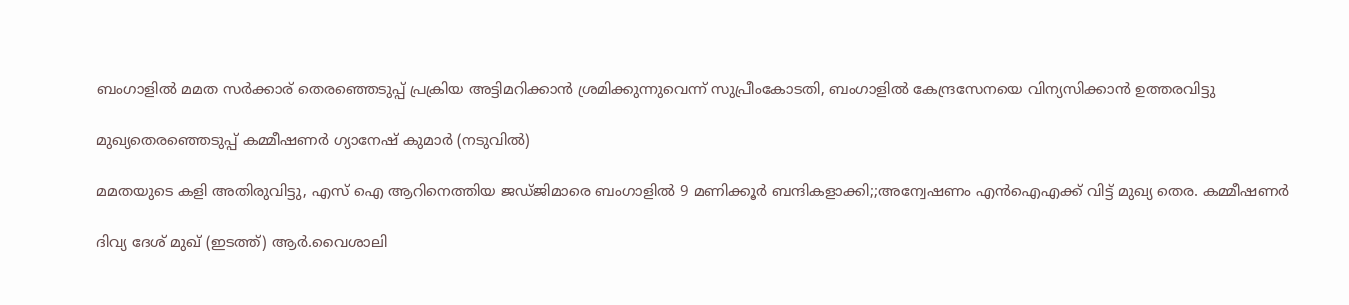ബംഗാളില്‍ മമത സര്‍ക്കാര‍് തെരഞ്ഞെടുപ്പ് പ്രക്രിയ അട്ടിമറിക്കാന്‍ ശ്രമിക്കുന്നുവെന്ന് സുപ്രീംകോടതി, ബംഗാളില്‍ കേന്ദ്രസേനയെ വിന്യസിക്കാന്‍ ഉത്തരവിട്ടു

മുഖ്യതെരഞ്ഞെടുപ്പ് കമ്മീഷണര്‍ ഗ്യാനേഷ് കുമാര്‍ (നടുവില്‍)

മമതയുടെ കളി അതിരുവിട്ടു, എസ് ഐ ആറിനെത്തിയ ജഡ്ജിമാരെ ബംഗാളില്‍ 9 മണിക്കൂര്‍ ബന്ദികളാക്കി;;അന്വേഷണം എൻഐഎക്ക് വിട്ട് മുഖ്യ തെര. കമ്മീഷണര്‍

ദിവ്യ ദേശ് മുഖ് (ഇടത്ത്) ആര്‍.വൈശാലി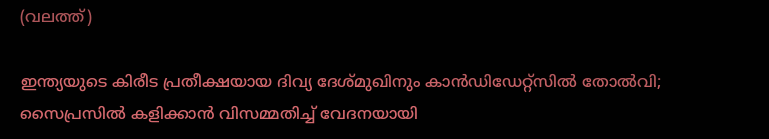(വലത്ത്)

ഇന്ത്യയുടെ കിരീട പ്രതീക്ഷയായ ദിവ്യ ദേശ്മുഖിനും കാന്‍ഡിഡേറ്റ്സില്‍ തോല്‍വി; സൈപ്രസില്‍ കളിക്കാന്‍ വിസമ്മതിച്ച് വേദനയായി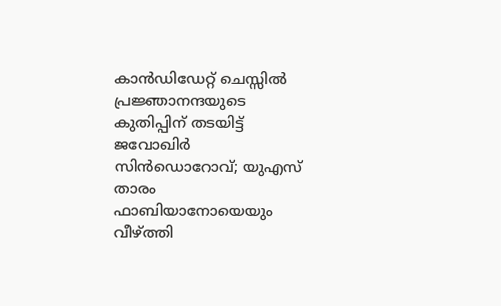കാന്‍ഡിഡേറ്റ് ചെസ്സില്‍ പ്രജ്ഞാനന്ദയുടെ കുതിപ്പിന് തടയിട്ട് ജവോഖിര്‍ സിന്‍ഡൊറോവ്; യുഎസ് താരം ഫാബിയാനോയെയും വീഴ്‌ത്തി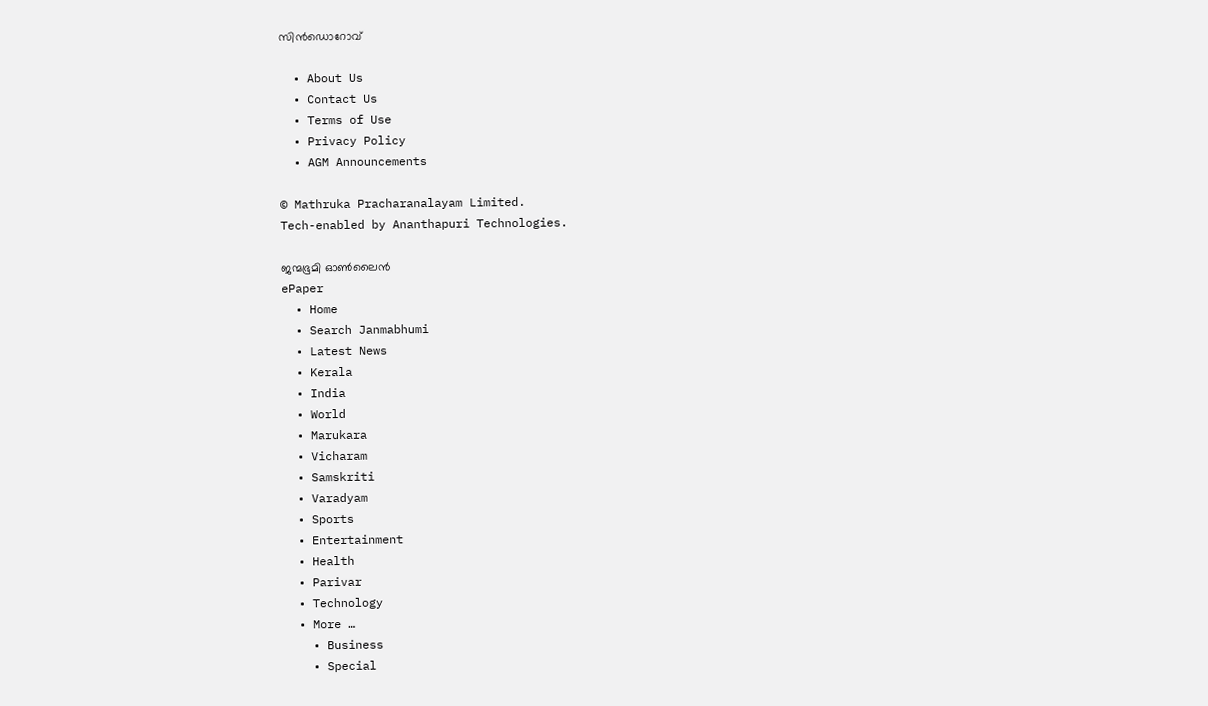സിന്‍ഡൊറോവ്

  • About Us
  • Contact Us
  • Terms of Use
  • Privacy Policy
  • AGM Announcements

© Mathruka Pracharanalayam Limited.
Tech-enabled by Ananthapuri Technologies.

ജന്മഭൂമി ഓണ്‍ലൈന്‍
ePaper
  • Home
  • Search Janmabhumi
  • Latest News
  • Kerala
  • India
  • World
  • Marukara
  • Vicharam
  • Samskriti
  • Varadyam
  • Sports
  • Entertainment
  • Health
  • Parivar
  • Technology
  • More …
    • Business
    • Special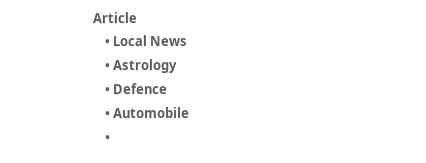Article
    • Local News
    • Astrology
    • Defence
    • Automobile
    •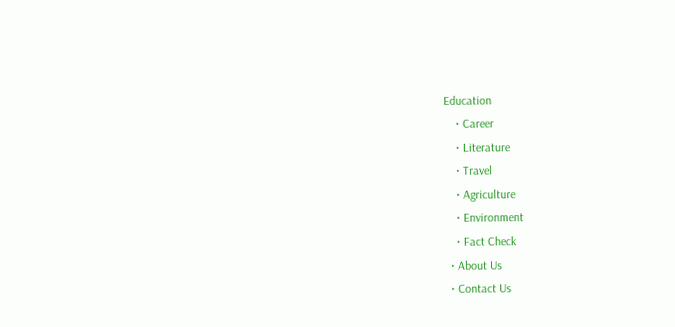Education
    • Career
    • Literature
    • Travel
    • Agriculture
    • Environment
    • Fact Check
  • About Us
  • Contact Us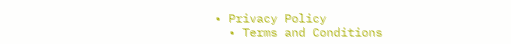• Privacy Policy
  • Terms and Conditions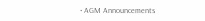• AGM Announcements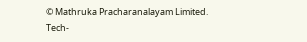© Mathruka Pracharanalayam Limited.
Tech-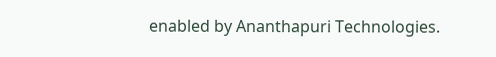enabled by Ananthapuri Technologies.